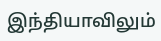இந்தியாவிலும்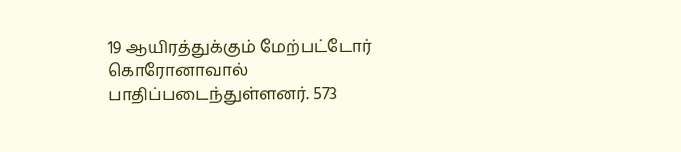19 ஆயிரத்துக்கும் மேற்பட்டோர் கொரோனாவால் பாதிப்படைந்துள்ளனர். 573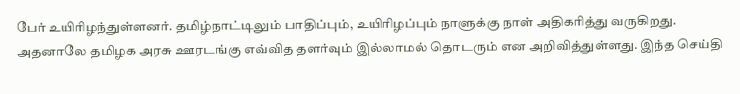பேர் உயிரிழந்துள்ளனர். தமிழ்நாட்டிலும் பாதிப்பும், உயிரிழப்பும் நாளுக்கு நாள் அதிகரித்து வருகிறது. அதனாலே தமிழக அரசு ஊரடங்கு எவ்வித தளர்வும் இல்லாமல் தொடரும் என அறிவித்துள்ளது. இந்த செய்தி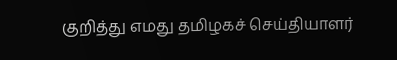குறித்து எமது தமிழகச் செய்தியாளர்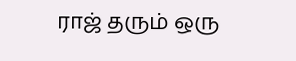ராஜ் தரும் ஒரு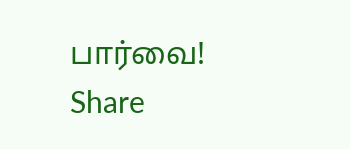பார்வை!
Share